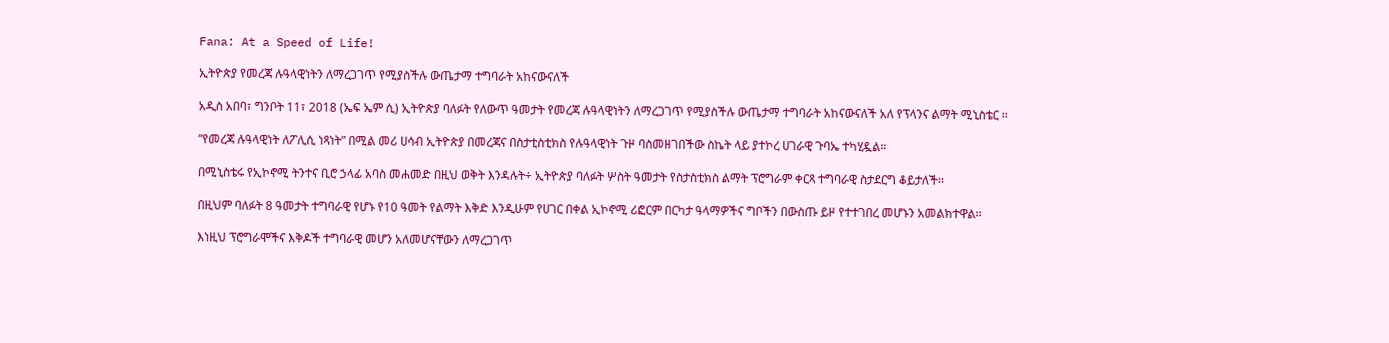Fana: At a Speed of Life!

ኢትዮጵያ የመረጃ ሉዓላዊነትን ለማረጋገጥ የሚያስችሉ ውጤታማ ተግባራት አከናውናለች

አዲስ አበባ፣ ግንቦት 11፣ 2018 (ኤፍ ኤም ሲ) ኢትዮጵያ ባለፉት የለውጥ ዓመታት የመረጃ ሉዓላዊነትን ለማረጋገጥ የሚያስችሉ ውጤታማ ተግባራት አከናውናለች አለ የፕላንና ልማት ሚኒስቴር ፡፡

”የመረጃ ሉዓላዊነት ለፖሊሲ ነጻነት” በሚል መሪ ሀሳብ ኢትዮጵያ በመረጃና በስታቲስቲክስ የሉዓላዊነት ጉዞ ባስመዘገበችው ስኬት ላይ ያተኮረ ሀገራዊ ጉባኤ ተካሂዷል።

በሚኒስቴሩ የኢኮኖሚ ትንተና ቢሮ ኃላፊ አባስ መሐመድ በዚህ ወቅት እንዳሉት÷ ኢትዮጵያ ባለፉት ሦስት ዓመታት የስታስቲክስ ልማት ፕሮግራም ቀርጻ ተግባራዊ ስታደርግ ቆይታለች፡፡

በዚህም ባለፉት 8 ዓመታት ተግባራዊ የሆኑ የ10 ዓመት የልማት እቅድ እንዲሁም የሀገር በቀል ኢኮኖሚ ሪፎርም በርካታ ዓላማዎችና ግቦችን በውስጡ ይዞ የተተገበረ መሆኑን አመልክተዋል፡፡

እነዚህ ፕሮግራሞችና እቅዶች ተግባራዊ መሆን አለመሆናቸውን ለማረጋገጥ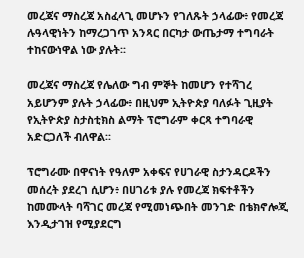መረጃና ማስረጃ አስፈላጊ መሆኑን የገለጹት ኃላፊው፥ የመረጃ ሉዓላዊነትን ከማረጋገጥ አንጻር በርካታ ውጤታማ ተግባራት ተከናውነዋል ነው ያሉት፡፡

መረጃና ማስረጃ የሌለው ግብ ምኞት ከመሆን የተሻገረ አይሆንም ያሉት ኃላፊው፥ በዚህም ኢትዮጵያ ባለፉት ጊዚያት የኢትዮጵያ ስታስቲክስ ልማት ፕሮግራም ቀርጻ ተግባራዊ አድርጋለች ብለዋል፡፡

ፕሮግራሙ በዋናነት የዓለም አቀፍና የሀገራዊ ስታንዳርዶችን መሰረት ያደረገ ሲሆን፥ በሀገሪቱ ያሉ የመረጃ ክፍተቶችን ከመሙላት ባሻገር መረጃ የሚመነጭበት መንገድ በቴክኖሎጂ እንዲታገዝ የሚያደርግ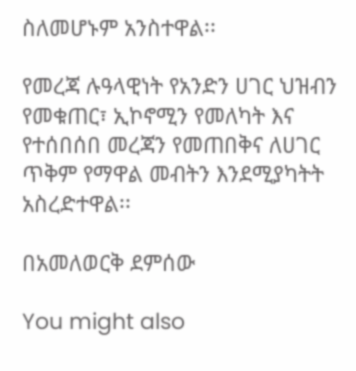ስለመሆኑም አንስተዋል፡፡

የመረጃ ሉዓላዊነት የአንድን ሀገር ህዝብን የመቁጠር፣ ኢኮኖሚን የመለካት እና የተሰበሰበ መረጃን የመጠበቅና ለሀገር ጥቅም የማዋል መብትን እንደሚያካትት አስረድተዋል፡፡

በአመለወርቅ ደምሰው

You might also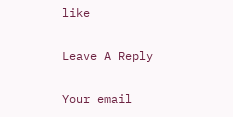like

Leave A Reply

Your email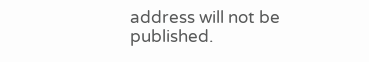address will not be published.